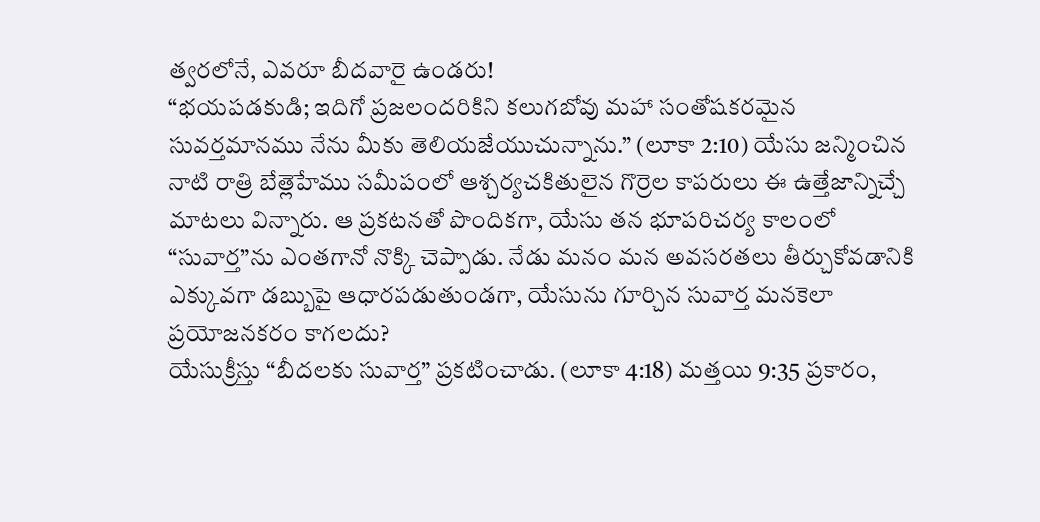త్వరలోనే, ఎవరూ బీదవారై ఉండరు!
“భయపడకుడి; ఇదిగో ప్రజలందరికిని కలుగబోవు మహా సంతోషకరమైన సువర్తమానము నేను మీకు తెలియజేయుచున్నాను.” (లూకా 2:10) యేసు జన్మించిన నాటి రాత్రి బేత్లెహేము సమీపంలో ఆశ్చర్యచకితులైన గొర్రెల కాపరులు ఈ ఉత్తేజాన్నిచ్చే మాటలు విన్నారు. ఆ ప్రకటనతో పొందికగా, యేసు తన భూపరిచర్య కాలంలో “సువార్త”ను ఎంతగానో నొక్కి చెప్పాడు. నేడు మనం మన అవసరతలు తీర్చుకోవడానికి ఎక్కువగా డబ్బుపై ఆధారపడుతుండగా, యేసును గూర్చిన సువార్త మనకెలా ప్రయోజనకరం కాగలదు?
యేసుక్రీస్తు “బీదలకు సువార్త” ప్రకటించాడు. (లూకా 4:18) మత్తయి 9:35 ప్రకారం,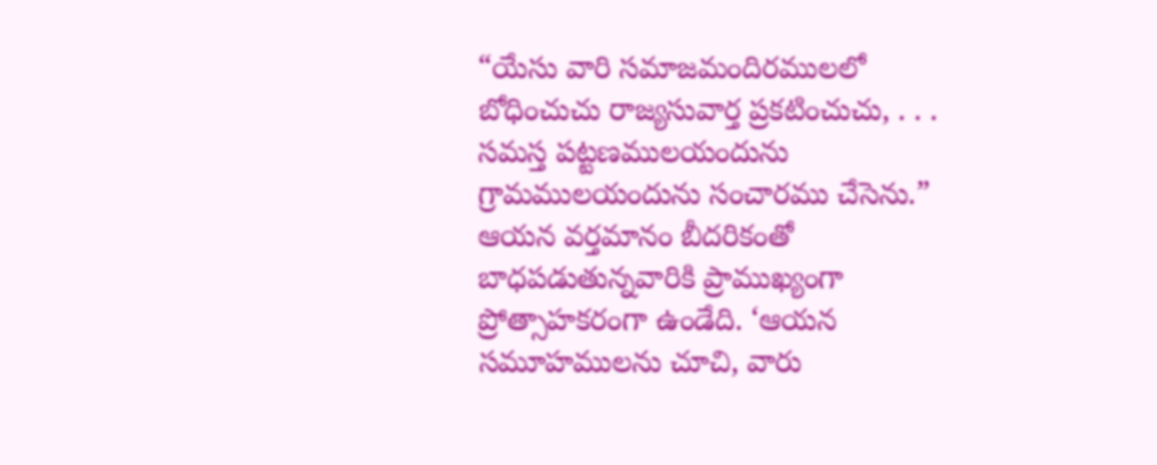“యేసు వారి సమాజమందిరములలో బోధించుచు రాజ్యసువార్త ప్రకటించుచు, . . . సమస్త పట్టణములయందును గ్రామములయందును సంచారము చేసెను.” ఆయన వర్తమానం బీదరికంతో బాధపడుతున్నవారికి ప్రాముఖ్యంగా ప్రోత్సాహకరంగా ఉండేది. ‘ఆయన సమూహములను చూచి, వారు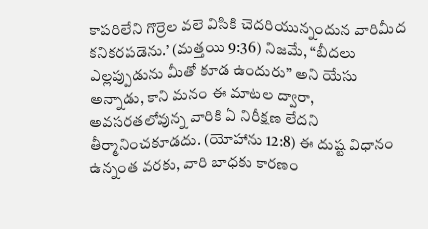కాపరిలేని గొర్రెల వలె విసికి చెదరియున్నందున వారిమీద కనికరపడెను.’ (మత్తయి 9:36) నిజమే, “బీదలు ఎల్లప్పుడును మీతో కూడ ఉందురు” అని యేసు అన్నాడు, కాని మనం ఈ మాటల ద్వారా, అవసరతలోవున్న వారికి ఏ నిరీక్షణ లేదని తీర్మానించకూడదు. (యోహాను 12:8) ఈ దుష్ట విధానం ఉన్నంత వరకు, వారి బాధకు కారణం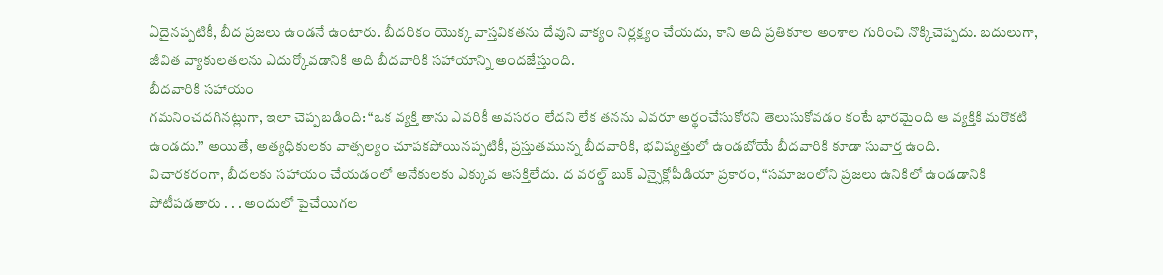ఏదైనప్పటికీ, బీద ప్రజలు ఉండనే ఉంటారు. బీదరికం యొక్క వాస్తవికతను దేవుని వాక్యం నిర్లక్ష్యం చేయదు, కాని అది ప్రతికూల అంశాల గురించి నొక్కిచెప్పదు. బదులుగా, జీవిత వ్యాకులతలను ఎదుర్కోవడానికి అది బీదవారికి సహాయాన్ని అందజేస్తుంది.
బీదవారికి సహాయం
గమనించదగినట్లుగా, ఇలా చెప్పబడింది: “ఒక వ్యక్తి తాను ఎవరికీ అవసరం లేదని లేక తనను ఎవరూ అర్థంచేసుకోరని తెలుసుకోవడం కంటే భారమైంది ఆ వ్యక్తికి మరొకటి ఉండదు.” అయితే, అత్యధికులకు వాత్సల్యం చూపకపోయినప్పటికీ, ప్రస్తుతమున్న బీదవారికి, భవిష్యత్తులో ఉండబోయే బీదవారికి కూడా సువార్త ఉంది.
విచారకరంగా, బీదలకు సహాయం చేయడంలో అనేకులకు ఎక్కువ ఆసక్తిలేదు. ద వరల్డ్ బుక్ ఎన్సైక్లోపీడియా ప్రకారం, “సమాజంలోని ప్రజలు ఉనికిలో ఉండడానికి పోటీపడతారు . . . అందులో పైచేయిగల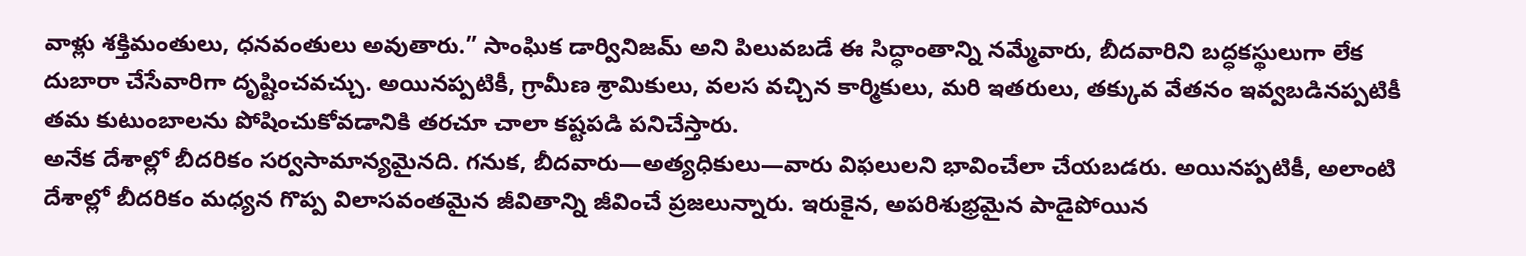వాళ్లు శక్తిమంతులు, ధనవంతులు అవుతారు.” సాంఘిక డార్వినిజమ్ అని పిలువబడే ఈ సిద్ధాంతాన్ని నమ్మేవారు, బీదవారిని బద్ధకస్థులుగా లేక దుబారా చేసేవారిగా దృష్టించవచ్చు. అయినప్పటికీ, గ్రామీణ శ్రామికులు, వలస వచ్చిన కార్మికులు, మరి ఇతరులు, తక్కువ వేతనం ఇవ్వబడినప్పటికీ తమ కుటుంబాలను పోషించుకోవడానికి తరచూ చాలా కష్టపడి పనిచేస్తారు.
అనేక దేశాల్లో బీదరికం సర్వసామాన్యమైనది. గనుక, బీదవారు—అత్యధికులు—వారు విఫలులని భావించేలా చేయబడరు. అయినప్పటికీ, అలాంటి దేశాల్లో బీదరికం మధ్యన గొప్ప విలాసవంతమైన జీవితాన్ని జీవించే ప్రజలున్నారు. ఇరుకైన, అపరిశుభ్రమైన పాడైపోయిన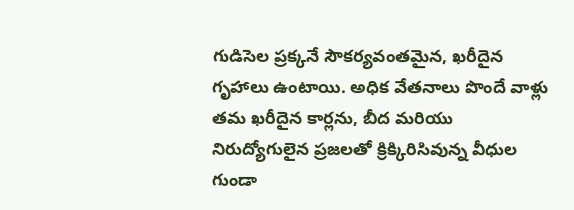గుడిసెల ప్రక్కనే సౌకర్యవంతమైన, ఖరీదైన గృహాలు ఉంటాయి. అధిక వేతనాలు పొందే వాళ్లు తమ ఖరీదైన కార్లను, బీద మరియు నిరుద్యోగులైన ప్రజలతో క్రిక్కిరిసివున్న వీధుల గుండా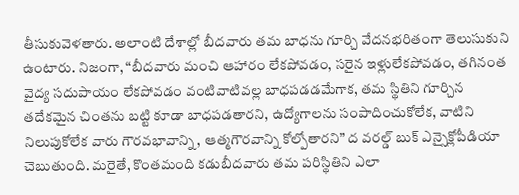తీసుకువెళతారు. అలాంటి దేశాల్లో బీదవారు తమ బాధను గూర్చి వేదనభరితంగా తెలుసుకుని ఉంటారు. నిజంగా, “బీదవారు మంచి ఆహారం లేకపోవడం, సరైన ఇళ్లులేకపోవడం, తగినంత వైద్య సదుపాయం లేకపోవడం వంటివాటివల్ల బాధపడడమేగాక, తమ స్థితిని గూర్చిన తదేకమైన చింతను బట్టి కూడా బాధపడతారని, ఉద్యోగాలను సంపాదించుకోలేక, వాటిని నిలుపుకోలేక వారు గౌరవభావాన్ని, ఆత్మగౌరవాన్ని కోల్పోతారని” ద వరల్డ్ బుక్ ఎన్సైక్లోపీడియా చెబుతుంది. మరైతే, కొంతమంది కడుబీదవారు తమ పరిస్థితిని ఎలా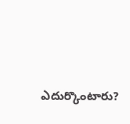ఎదుర్కొంటారు?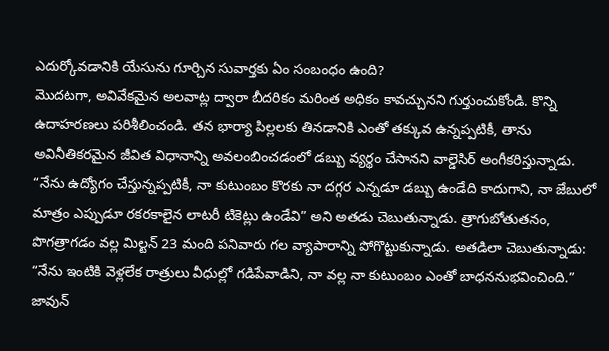ఎదుర్కోవడానికి యేసును గూర్చిన సువార్తకు ఏం సంబంధం ఉంది?
మొదటగా, అవివేకమైన అలవాట్ల ద్వారా బీదరికం మరింత అధికం కావచ్చునని గుర్తుంచుకోండి. కొన్ని ఉదాహరణలు పరిశీలించండి. తన భార్యా పిల్లలకు తినడానికి ఎంతో తక్కువ ఉన్నప్పటికీ, తాను అవినీతికరమైన జీవిత విధానాన్ని అవలంబించడంలో డబ్బు వ్యర్థం చేసానని వాల్డెసిర్ అంగీకరిస్తున్నాడు. “నేను ఉద్యోగం చేస్తున్నప్పటికీ, నా కుటుంబం కొరకు నా దగ్గర ఎన్నడూ డబ్బు ఉండేది కాదుగాని, నా జేబులో మాత్రం ఎప్పుడూ రకరకాలైన లాటరీ టికెట్లు ఉండేవి” అని అతడు చెబుతున్నాడు. త్రాగుబోతుతనం, పొగత్రాగడం వల్ల మిల్టన్ 23 మంది పనివారు గల వ్యాపారాన్ని పోగొట్టుకున్నాడు. అతడిలా చెబుతున్నాడు: “నేను ఇంటికి వెళ్లలేక రాత్రులు వీధుల్లో గడిపేవాడిని, నా వల్ల నా కుటుంబం ఎంతో బాధననుభవించింది.”
జావున్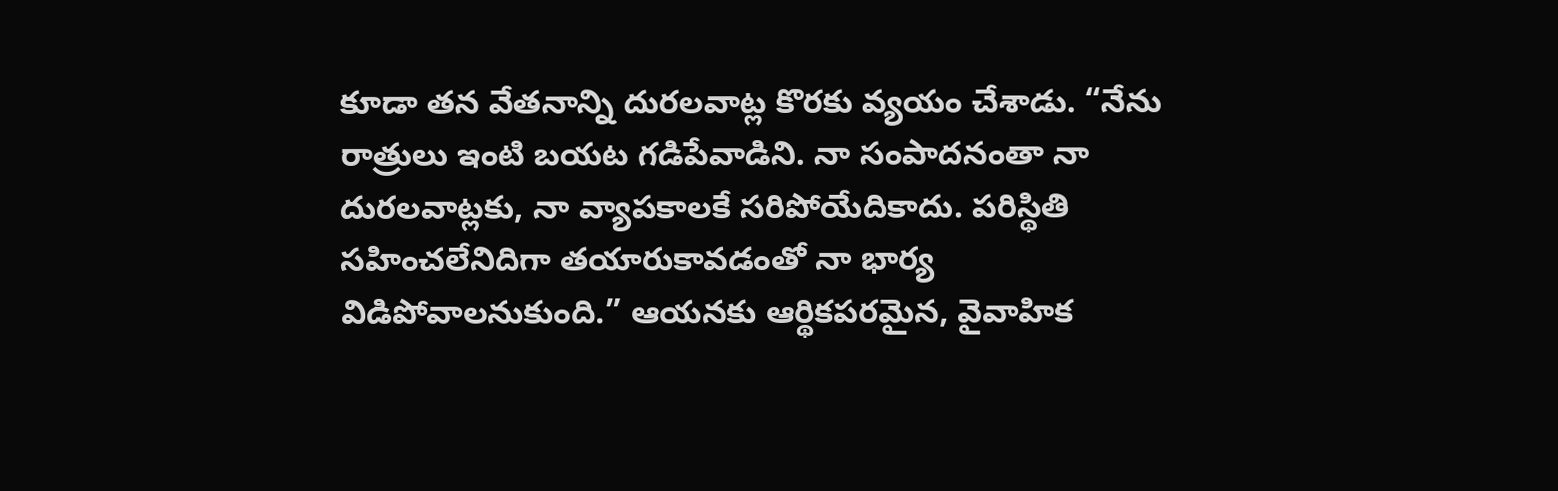కూడా తన వేతనాన్ని దురలవాట్ల కొరకు వ్యయం చేశాడు. “నేను రాత్రులు ఇంటి బయట గడిపేవాడిని. నా సంపాదనంతా నా దురలవాట్లకు, నా వ్యాపకాలకే సరిపోయేదికాదు. పరిస్థితి సహించలేనిదిగా తయారుకావడంతో నా భార్య విడిపోవాలనుకుంది.” ఆయనకు ఆర్థికపరమైన, వైవాహిక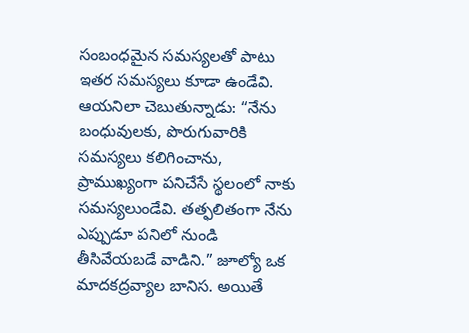సంబంధమైన సమస్యలతో పాటు ఇతర సమస్యలు కూడా ఉండేవి. ఆయనిలా చెబుతున్నాడు: “నేను బంధువులకు, పొరుగువారికి సమస్యలు కలిగించాను, ప్రాముఖ్యంగా పనిచేసే స్థలంలో నాకు సమస్యలుండేవి. తత్ఫలితంగా నేను ఎప్పుడూ పనిలో నుండి తీసివేయబడే వాడిని.” జూల్యో ఒక మాదకద్రవ్యాల బానిస. అయితే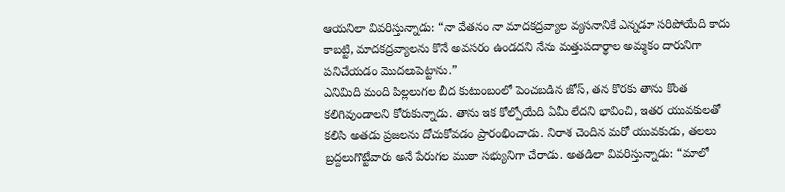ఆయనిలా వివరిస్తున్నాడు: “నా వేతనం నా మాదకద్రవ్యాల వ్యసనానికే ఎన్నడూ సరిపోయేది కాదు కాబట్టి, మాదకద్రవ్యాలను కొనే అవసరం ఉండదని నేను మత్తుపదార్థాల అమ్మకం దారునిగా పనిచేయడం మొదలుపెట్టాను.”
ఎనిమిది మంది పిల్లలుగల బీద కుటుంబంలో పెంచబడిన జోస్, తన కొరకు తాను కొంత కలిగివుండాలని కోరుకున్నాడు. తాను ఇక కోల్పోయేది ఏమీ లేదని భావించి, ఇతర యువకులతో కలిసి అతడు ప్రజలను దోచుకోవడం ప్రారంభించాడు. నిరాశ చెందిన మరో యువకుడు, తలలు బ్రద్దలుగొట్టేవారు అనే పేరుగల ముఠా సభ్యునిగా చేరాడు. అతడిలా వివరిస్తున్నాడు: “మాలో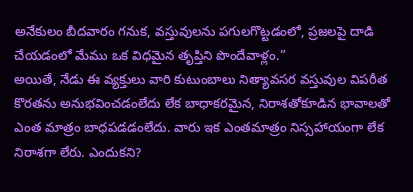అనేకులం బీదవారం గనుక, వస్తువులను పగులగొట్టడంలో, ప్రజలపై దాడి చేయడంలో మేము ఒక విధమైన తృప్తిని పొందేవాళ్లం.”
అయితే, నేడు ఈ వ్యక్తులు వారి కుటుంబాలు నిత్యావసర వస్తువుల విపరీత కొరతను అనుభవించడంలేదు లేక బాధాకరమైన, నిరాశతోకూడిన భావాలతో ఎంత మాత్రం బాధపడడంలేదు. వారు ఇక ఎంతమాత్రం నిస్సహాయంగా లేక నిరాశగా లేరు. ఎందుకని?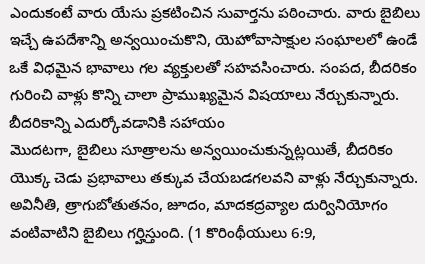ఎందుకంటే వారు యేసు ప్రకటించిన సువార్తను పఠించారు. వారు బైబిలు ఇచ్చే ఉపదేశాన్ని అన్వయించుకొని, యెహోవాసాక్షుల సంఘాలలో ఉండే ఒకే విధమైన భావాలు గల వ్యక్తులతో సహవసించారు. సంపద, బీదరికం గురించి వాళ్లు కొన్ని చాలా ప్రాముఖ్యమైన విషయాలు నేర్చుకున్నారు.
బీదరికాన్ని ఎదుర్కోవడానికి సహాయం
మొదటగా, బైబిలు సూత్రాలను అన్వయించుకున్నట్లయితే, బీదరికం యొక్క చెడు ప్రభావాలు తక్కువ చేయబడగలవని వాళ్లు నేర్చుకున్నారు. అవినీతి, త్రాగుబోతుతనం, జూదం, మాదకద్రవ్యాల దుర్వినియోగం వంటివాటిని బైబిలు గర్హిస్తుంది. (1 కొరింథీయులు 6:9,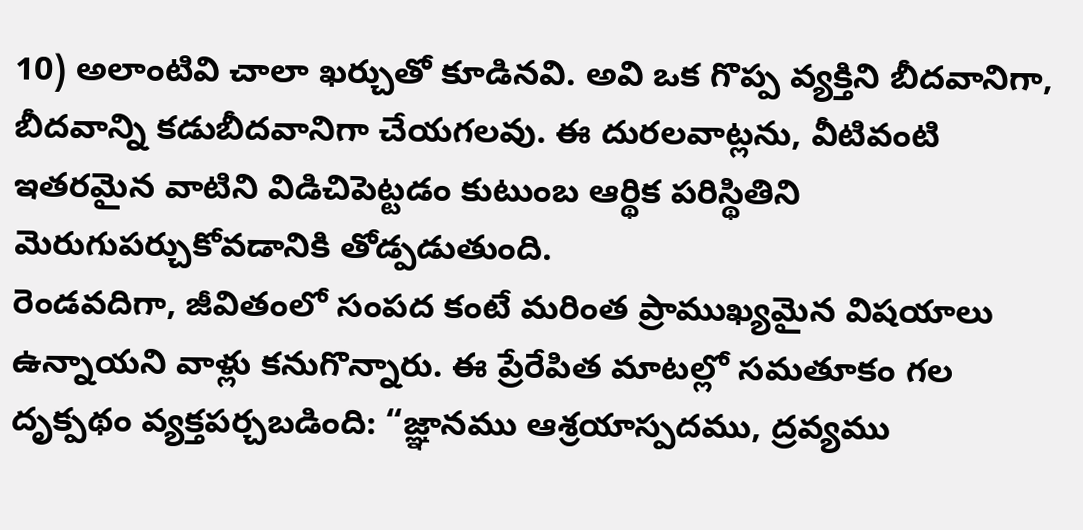10) అలాంటివి చాలా ఖర్చుతో కూడినవి. అవి ఒక గొప్ప వ్యక్తిని బీదవానిగా, బీదవాన్ని కడుబీదవానిగా చేయగలవు. ఈ దురలవాట్లను, వీటివంటి ఇతరమైన వాటిని విడిచిపెట్టడం కుటుంబ ఆర్థిక పరిస్థితిని మెరుగుపర్చుకోవడానికి తోడ్పడుతుంది.
రెండవదిగా, జీవితంలో సంపద కంటే మరింత ప్రాముఖ్యమైన విషయాలు ఉన్నాయని వాళ్లు కనుగొన్నారు. ఈ ప్రేరేపిత మాటల్లో సమతూకం గల దృక్పథం వ్యక్తపర్చబడింది: “జ్ఞానము ఆశ్రయాస్పదము, ద్రవ్యము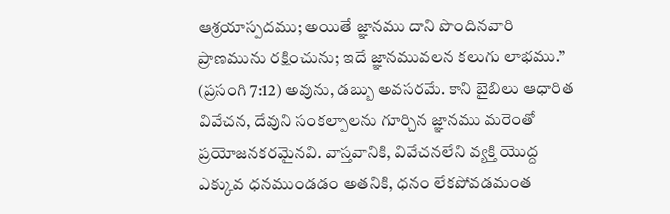ఆశ్రయాస్పదము; అయితే జ్ఞానము దాని పొందినవారి ప్రాణమును రక్షించును; ఇదే జ్ఞానమువలన కలుగు లాభము.” (ప్రసంగి 7:12) అవును, డబ్బు అవసరమే. కాని బైబిలు ఆధారిత వివేచన, దేవుని సంకల్పాలను గూర్చిన జ్ఞానము మరెంతో ప్రయోజనకరమైనవి. వాస్తవానికి, వివేచనలేని వ్యక్తి యొద్ద ఎక్కువ ధనముండడం అతనికి, ధనం లేకపోవడమంత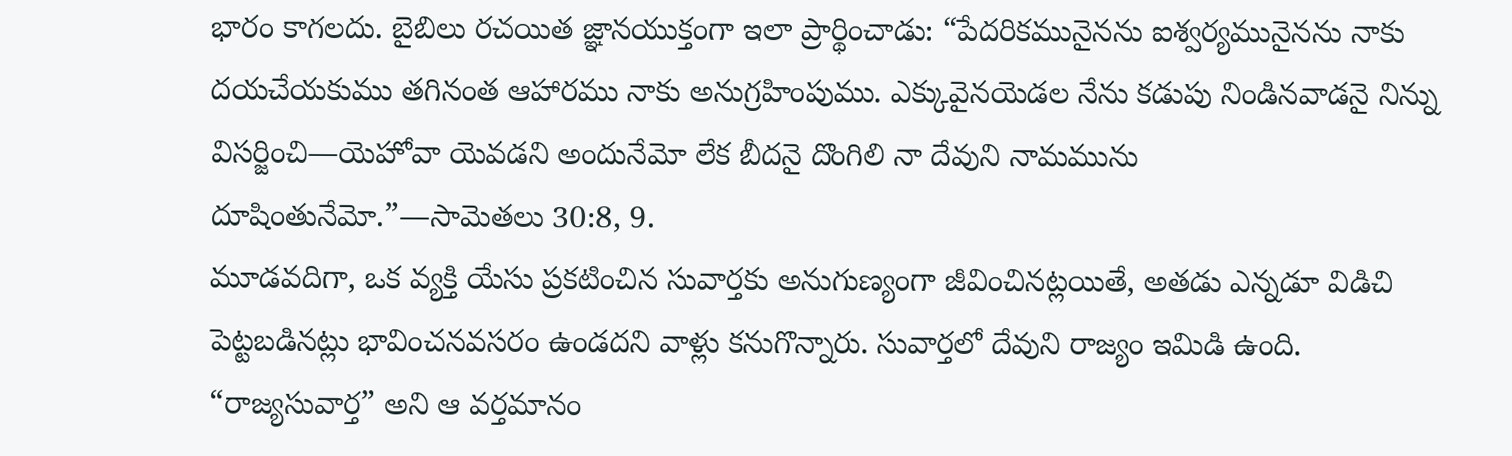భారం కాగలదు. బైబిలు రచయిత జ్ఞానయుక్తంగా ఇలా ప్రార్థించాడు: “పేదరికమునైనను ఐశ్వర్యమునైనను నాకు దయచేయకుము తగినంత ఆహారము నాకు అనుగ్రహింపుము. ఎక్కువైనయెడల నేను కడుపు నిండినవాడనై నిన్ను విసర్జించి—యెహోవా యెవడని అందునేమో లేక బీదనై దొంగిలి నా దేవుని నామమును దూషింతునేమో.”—సామెతలు 30:8, 9.
మూడవదిగా, ఒక వ్యక్తి యేసు ప్రకటించిన సువార్తకు అనుగుణ్యంగా జీవించినట్లయితే, అతడు ఎన్నడూ విడిచి పెట్టబడినట్లు భావించనవసరం ఉండదని వాళ్లు కనుగొన్నారు. సువార్తలో దేవుని రాజ్యం ఇమిడి ఉంది. “రాజ్యసువార్త” అని ఆ వర్తమానం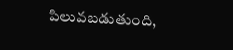పిలువబడుతుంది,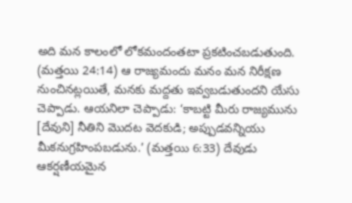అది మన కాలంలో లోకమందంతటా ప్రకటించబడుతుంది. (మత్తయి 24:14) ఆ రాజ్యమందు మనం మన నిరీక్షణ నుంచినట్లయితే, మనకు మద్దతు ఇవ్వబడుతుందని యేసు చెప్పాడు. ఆయనిలా చెప్పాడు: ‘కాబట్టి మీరు రాజ్యమును [దేవుని] నీతిని మొదట వెదకుడి; అప్పుడవన్నియు మీకనుగ్రహింపబడును.’ (మత్తయి 6:33) దేవుడు ఆకర్షణీయమైన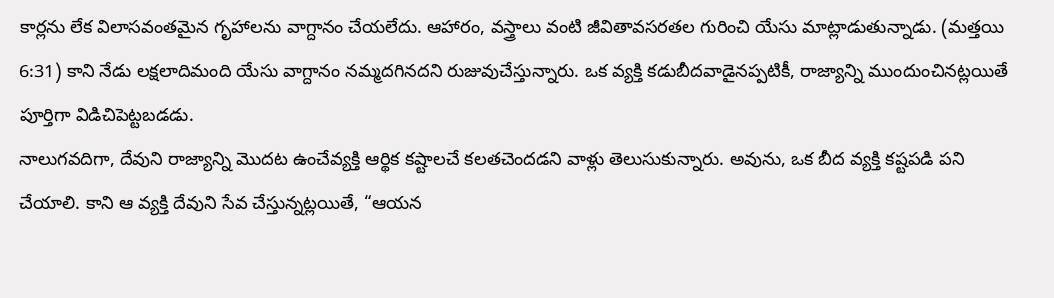కార్లను లేక విలాసవంతమైన గృహాలను వాగ్దానం చేయలేదు. ఆహారం, వస్త్రాలు వంటి జీవితావసరతల గురించి యేసు మాట్లాడుతున్నాడు. (మత్తయి 6:31) కాని నేడు లక్షలాదిమంది యేసు వాగ్దానం నమ్మదగినదని రుజువుచేస్తున్నారు. ఒక వ్యక్తి కడుబీదవాడైనప్పటికీ, రాజ్యాన్ని ముందుంచినట్లయితే పూర్తిగా విడిచిపెట్టబడడు.
నాలుగవదిగా, దేవుని రాజ్యాన్ని మొదట ఉంచేవ్యక్తి ఆర్థిక కష్టాలచే కలతచెందడని వాళ్లు తెలుసుకున్నారు. అవును, ఒక బీద వ్యక్తి కష్టపడి పని చేయాలి. కాని ఆ వ్యక్తి దేవుని సేవ చేస్తున్నట్లయితే, “ఆయన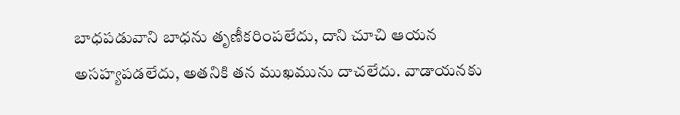బాధపడువాని బాధను తృణీకరింపలేదు, దాని చూచి ఆయన అసహ్యపడలేదు, అతనికి తన ముఖమును దాచలేదు. వాడాయనకు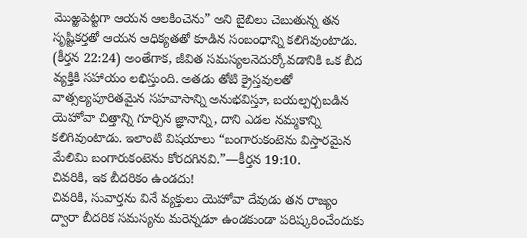మొఱ్ఱపెట్టగా ఆయన ఆలకించెను” అని బైబిలు చెబుతున్న తన సృష్టికర్తతో ఆయన ఆధిక్యతతో కూడిన సంబంధాన్ని కలిగివుంటాడు. (కీర్తన 22:24) అంతేగాక, జీవిత సమస్యలనెదుర్కోవడానికి ఒక బీద వ్యక్తికి సహాయం లభిస్తుంది. అతడు తోటి క్రైస్తవులతో వాత్సల్యపూరితమైన సహవాసాన్ని అనుభవిస్తూ, బయల్పర్చబడిన యెహోవా చిత్తాన్ని గూర్చిన జ్ఞానాన్ని, దాని ఎడల నమ్మకాన్ని కలిగివుంటాడు. ఇలాంటి విషయాలు “బంగారుకంటెను విస్తారమైన మేలిమి బంగారుకంటెను కోరదగినవి.”—కీర్తన 19:10.
చివరికి, ఇక బీదరికం ఉండదు!
చివరికి, సువార్తను వినే వ్యక్తులు యెహోవా దేవుడు తన రాజ్యం ద్వారా బీదరిక సమస్యను మరెన్నడూ ఉండకుండా పరిష్కరించేందుకు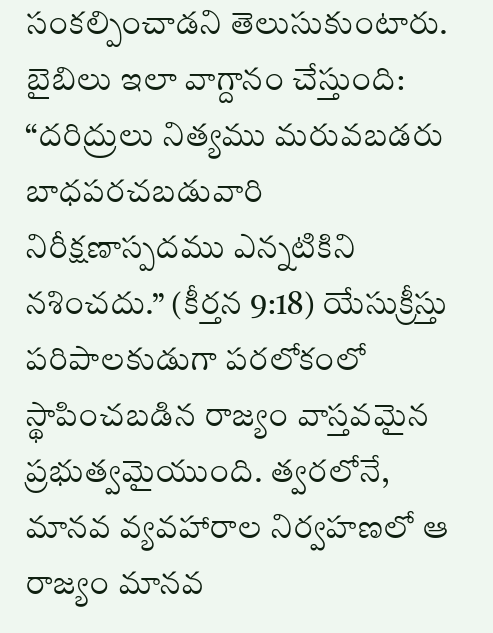సంకల్పించాడని తెలుసుకుంటారు. బైబిలు ఇలా వాగ్దానం చేస్తుంది: “దరిద్రులు నిత్యము మరువబడరు బాధపరచబడువారి నిరీక్షణాస్పదము ఎన్నటికిని నశించదు.” (కీర్తన 9:18) యేసుక్రీస్తు పరిపాలకుడుగా పరలోకంలో స్థాపించబడిన రాజ్యం వాస్తవమైన ప్రభుత్వమైయుంది. త్వరలోనే, మానవ వ్యవహారాల నిర్వహణలో ఆ రాజ్యం మానవ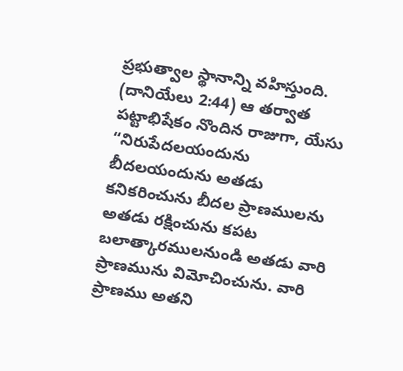ప్రభుత్వాల స్థానాన్ని వహిస్తుంది. (దానియేలు 2:44) ఆ తర్వాత పట్టాభిషేకం నొందిన రాజుగా, యేసు “నిరుపేదలయందును బీదలయందును అతడు కనికరించును బీదల ప్రాణములను అతడు రక్షించును కపట బలాత్కారములనుండి అతడు వారి ప్రాణమును విమోచించును. వారి ప్రాణము అతని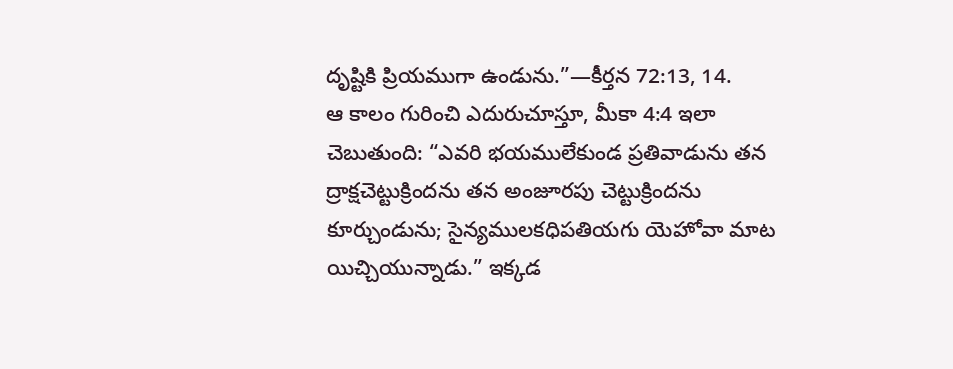దృష్టికి ప్రియముగా ఉండును.”—కీర్తన 72:13, 14.
ఆ కాలం గురించి ఎదురుచూస్తూ, మీకా 4:4 ఇలా చెబుతుంది: “ఎవరి భయములేకుండ ప్రతివాడును తన ద్రాక్షచెట్టుక్రిందను తన అంజూరపు చెట్టుక్రిందను కూర్చుండును; సైన్యములకధిపతియగు యెహోవా మాట యిచ్చియున్నాడు.” ఇక్కడ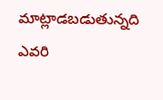మాట్లాడబడుతున్నది ఎవరి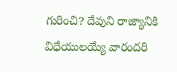గురించి? దేవుని రాజ్యానికి విధేయులయ్యే వారందరి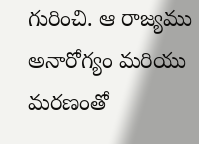గురించి. ఆ రాజ్యము అనారోగ్యం మరియు మరణంతో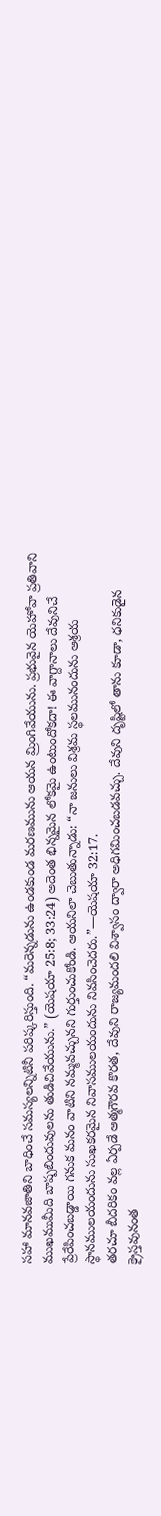సహా మానవజాతిని బాధించే సమస్యలన్నిటినీ పరిష్కరిస్తుంది. “మరెన్నడును ఉండకుండ మరణమును ఆయన మ్రింగివేయును. ప్రభువైన యెహోవా ప్రతివాని ముఖముమీది బాష్పబిందువులను తుడిచివేయును.” (యెషయా 25:8; 33:24) అదెంత భిన్నమైన లోకమై ఉంటుందోకదా! ఈ వాగ్దానాలు దేవునిచే ప్రేరేపించబడ్డాయి గనుక మనం వాటిని నమ్మవచ్చునని గుర్తుంచుకోండి. ఆయనిలా చెబుతున్నాడు: “నా జనులు విశ్రమ స్థలమునందును ఆశ్రయ స్థానములయందును సుఖకరమైన నివాసములయందును నివసించెదరు.”—యెషయా 32:17.
తరచూ బీదరికం వల్ల ఏర్పడే ఆత్మగౌరవ కొరత, దేవుని రాజ్యమందలి విశ్వాసం ద్వారా అధిగమించబడవచ్చు. దేవుని దృష్టిలో తాను కూడా, ధనికుడైన క్రైస్తవునంత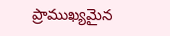ప్రాముఖ్యమైన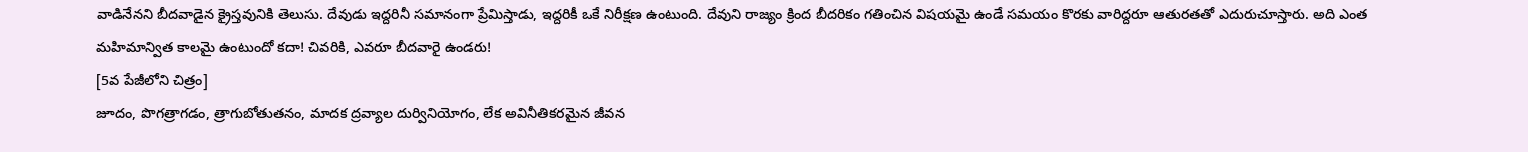వాడినేనని బీదవాడైన క్రైస్తవునికి తెలుసు. దేవుడు ఇద్దరినీ సమానంగా ప్రేమిస్తాడు, ఇద్దరికీ ఒకే నిరీక్షణ ఉంటుంది. దేవుని రాజ్యం క్రింద బీదరికం గతించిన విషయమై ఉండే సమయం కొరకు వారిద్దరూ ఆతురతతో ఎదురుచూస్తారు. అది ఎంత మహిమాన్విత కాలమై ఉంటుందో కదా! చివరికి, ఎవరూ బీదవారై ఉండరు!
[5వ పేజీలోని చిత్రం]
జూదం, పొగత్రాగడం, త్రాగుబోతుతనం, మాదక ద్రవ్యాల దుర్వినియోగం, లేక అవినీతికరమైన జీవన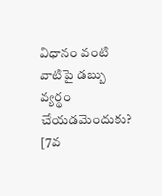విధానం వంటి వాటిపై డబ్బు వ్యర్థం చేయడమెందుకు?
[7వ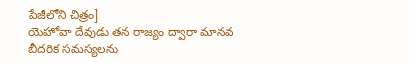పేజీలోని చిత్రం]
యెహోవా దేవుడు తన రాజ్యం ద్వారా మానవ బీదరిక సమస్యలను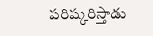పరిష్కరిస్తాడు